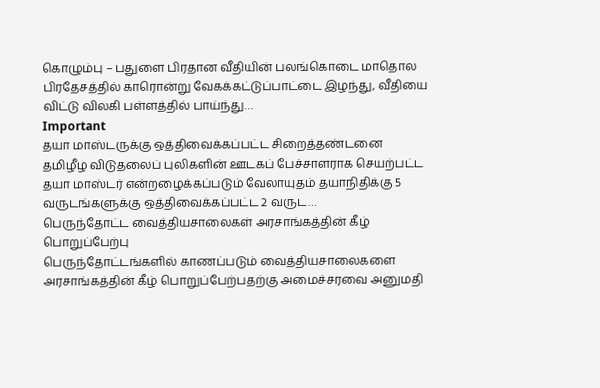கொழும்பு – பதுளை பிரதான வீதியின் பலங்கொடை மாதொல பிரதேசத்தில் காரொன்று வேகக்கட்டுப்பாட்டை இழந்து, வீதியை விட்டு விலகி பள்ளத்தில் பாய்ந்து…
Important
தயா மாஸ்டருக்கு ஒத்திவைக்கப்பட்ட சிறைத்தண்டனை
தமிழீழ விடுதலைப் புலிகளின் ஊடகப் பேச்சாளராக செயற்பட்ட தயா மாஸ்டர் என்றழைக்கப்படும் வேலாயுதம் தயாநிதிக்கு 5 வருடங்களுக்கு ஒத்திவைக்கப்பட்ட 2 வருட…
பெருந்தோட்ட வைத்தியசாலைகள் அரசாங்கத்தின் கீழ் பொறுப்பேற்பு
பெருந்தோட்டங்களில் காணப்படும் வைத்தியசாலைகளை அரசாங்கத்தின் கீழ் பொறுப்பேற்பதற்கு அமைச்சரவை அனுமதி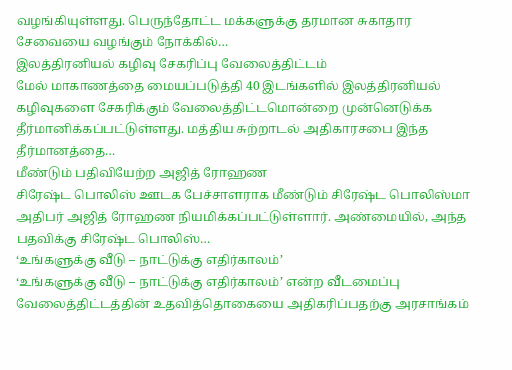வழங்கியுள்ளது. பெருந்தோட்ட மக்களுக்கு தரமான சுகாதார சேவையை வழங்கும் நோக்கில்…
இலத்திரனியல் கழிவு சேகரிப்பு வேலைத்திட்டம்
மேல் மாகாணத்தை மையப்படுத்தி 40 இடங்களில் இலத்திரனியல் கழிவுகளை சேகரிக்கும் வேலைத்திட்டமொன்றை முன்னெடுக்க தீர்மானிக்கப்பட்டுள்ளது. மத்திய சுற்றாடல் அதிகாரசபை இந்த தீர்மானத்தை…
மீண்டும் பதிவியேற்ற அஜித் ரோஹண
சிரேஷ்ட பொலிஸ் ஊடக பேச்சாளராக மீண்டும் சிரேஷ்ட பொலிஸ்மா அதிபர் அஜித் ரோஹண நியமிக்கப்பட்டுள்ளார். அண்மையில், அந்த பதவிக்கு சிரேஷ்ட பொலிஸ்…
‘உங்களுக்கு வீடு – நாட்டுக்கு எதிர்காலம்’
‘உங்களுக்கு வீடு – நாட்டுக்கு எதிர்காலம்’ என்ற வீடமைப்பு வேலைத்திட்டத்தின் உதவித்தொகையை அதிகரிப்பதற்கு அரசாங்கம்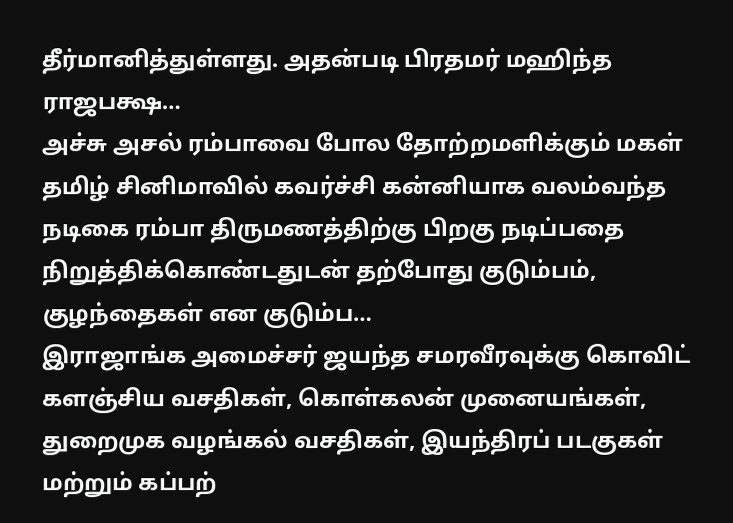தீர்மானித்துள்ளது. அதன்படி பிரதமர் மஹிந்த ராஜபக்ஷ…
அச்சு அசல் ரம்பாவை போல தோற்றமளிக்கும் மகள்
தமிழ் சினிமாவில் கவர்ச்சி கன்னியாக வலம்வந்த நடிகை ரம்பா திருமணத்திற்கு பிறகு நடிப்பதை நிறுத்திக்கொண்டதுடன் தற்போது குடும்பம், குழந்தைகள் என குடும்ப…
இராஜாங்க அமைச்சர் ஜயந்த சமரவீரவுக்கு கொவிட்
களஞ்சிய வசதிகள், கொள்கலன் முனையங்கள், துறைமுக வழங்கல் வசதிகள், இயந்திரப் படகுகள் மற்றும் கப்பற்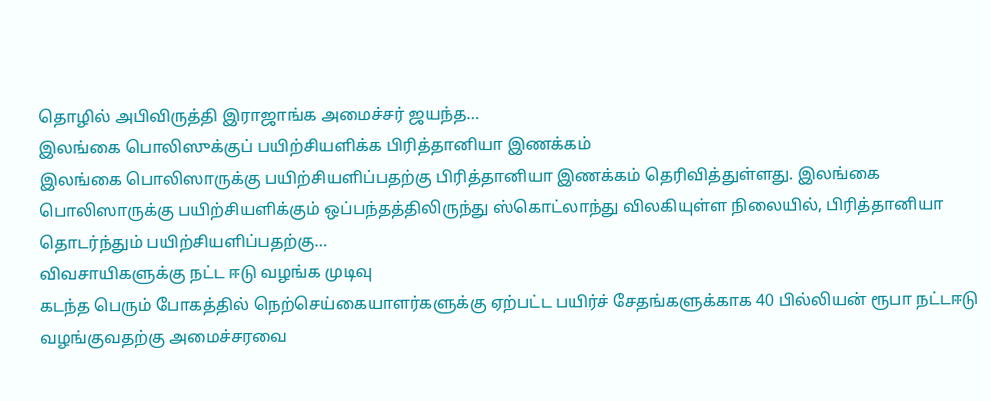தொழில் அபிவிருத்தி இராஜாங்க அமைச்சர் ஜயந்த…
இலங்கை பொலிஸுக்குப் பயிற்சியளிக்க பிரித்தானியா இணக்கம்
இலங்கை பொலிஸாருக்கு பயிற்சியளிப்பதற்கு பிரித்தானியா இணக்கம் தெரிவித்துள்ளது. இலங்கை பொலிஸாருக்கு பயிற்சியளிக்கும் ஒப்பந்தத்திலிருந்து ஸ்கொட்லாந்து விலகியுள்ள நிலையில், பிரித்தானியா தொடர்ந்தும் பயிற்சியளிப்பதற்கு…
விவசாயிகளுக்கு நட்ட ஈடு வழங்க முடிவு
கடந்த பெரும் போகத்தில் நெற்செய்கையாளர்களுக்கு ஏற்பட்ட பயிர்ச் சேதங்களுக்காக 40 பில்லியன் ரூபா நட்டஈடு வழங்குவதற்கு அமைச்சரவை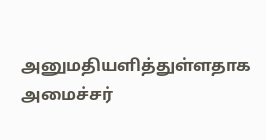அனுமதியளித்துள்ளதாக அமைச்சர்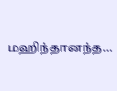மஹிந்தானந்த…